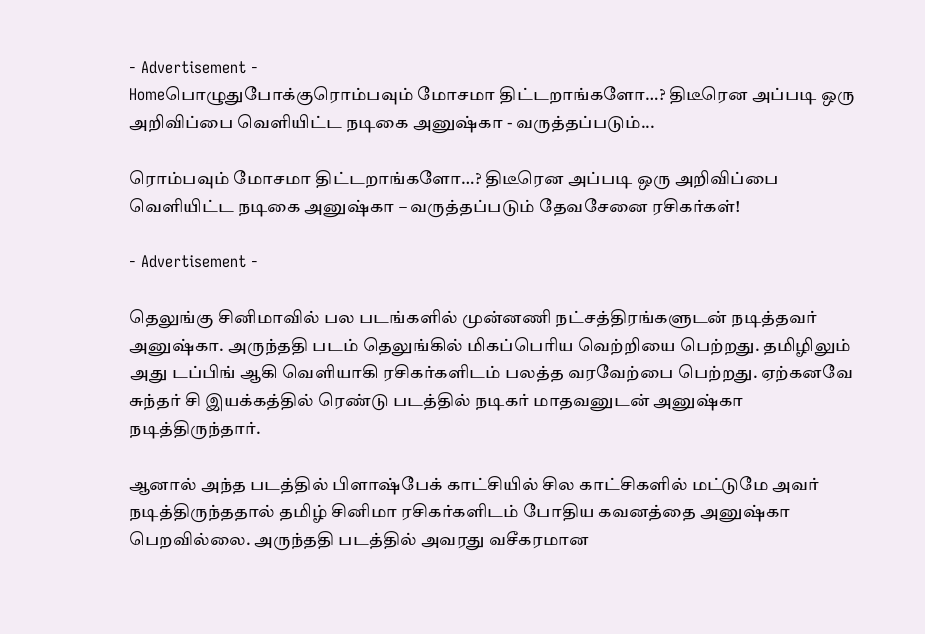- Advertisement -
Homeபொழுதுபோக்குரொம்பவும் மோசமா திட்டறாங்களோ…? திடீரென அப்படி ஒரு அறிவிப்பை வெளியிட்ட நடிகை அனுஷ்கா - வருத்தப்படும்...

ரொம்பவும் மோசமா திட்டறாங்களோ…? திடீரென அப்படி ஒரு அறிவிப்பை வெளியிட்ட நடிகை அனுஷ்கா – வருத்தப்படும் தேவசேனை ரசிகர்கள்!

- Advertisement -

தெலுங்கு சினிமாவில் பல படங்களில் முன்னணி நட்சத்திரங்களுடன் நடித்தவர் அனுஷ்கா. அருந்ததி படம் தெலுங்கில் மிகப்பெரிய வெற்றியை பெற்றது. தமிழிலும் அது டப்பிங் ஆகி வெளியாகி ரசிகர்களிடம் பலத்த வரவேற்பை பெற்றது. ஏற்கனவே சுந்தர் சி இயக்கத்தில் ரெண்டு படத்தில் நடிகர் மாதவனுடன் அனுஷ்கா நடித்திருந்தார்.

ஆனால் அந்த படத்தில் பிளாஷ்பேக் காட்சியில் சில காட்சிகளில் மட்டுமே அவர் நடித்திருந்ததால் தமிழ் சினிமா ரசிகர்களிடம் போதிய கவனத்தை அனுஷ்கா பெறவில்லை. அருந்ததி படத்தில் அவரது வசீகரமான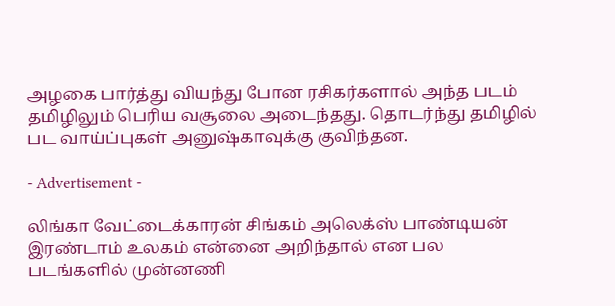அழகை பார்த்து வியந்து போன ரசிகர்களால் அந்த படம் தமிழிலும் பெரிய வசூலை அடைந்தது. தொடர்ந்து தமிழில் பட வாய்ப்புகள் அனுஷ்காவுக்கு குவிந்தன.

- Advertisement -

லிங்கா வேட்டைக்காரன் சிங்கம் அலெக்ஸ் பாண்டியன் இரண்டாம் உலகம் என்னை அறிந்தால் என பல படங்களில் முன்னணி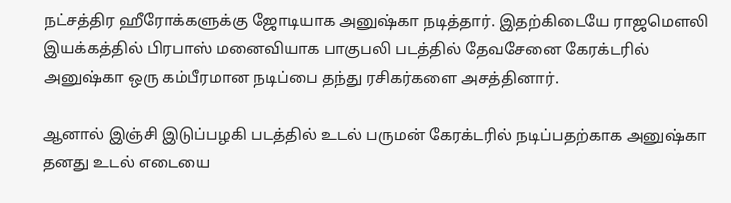நட்சத்திர ஹீரோக்களுக்கு ஜோடியாக அனுஷ்கா நடித்தார். இதற்கிடையே ராஜமௌலி இயக்கத்தில் பிரபாஸ் மனைவியாக பாகுபலி படத்தில் தேவசேனை கேரக்டரில் அனுஷ்கா ஒரு கம்பீரமான நடிப்பை தந்து ரசிகர்களை அசத்தினார்.

ஆனால் இஞ்சி இடுப்பழகி படத்தில் உடல் பருமன் கேரக்டரில் நடிப்பதற்காக அனுஷ்கா தனது உடல் எடையை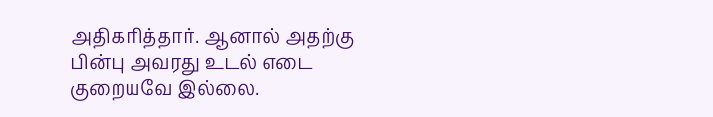அதிகரித்தார். ஆனால் அதற்கு பின்பு அவரது உடல் எடை குறையவே இல்லை.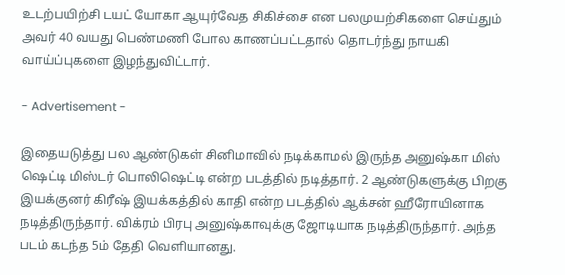உடற்பயிற்சி டயட் யோகா ஆயுர்வேத சிகிச்சை என பலமுயற்சிகளை செய்தும் அவர் 40 வயது பெண்மணி போல காணப்பட்டதால் தொடர்ந்து நாயகி வாய்ப்புகளை இழந்துவிட்டார்.

- Advertisement -

இதையடுத்து பல ஆண்டுகள் சினிமாவில் நடிக்காமல் இருந்த அனுஷ்கா மிஸ் ஷெட்டி மிஸ்டர் பொலிஷெட்டி என்ற படத்தில் நடித்தார். 2 ஆண்டுகளுக்கு பிறகு இயக்குனர் கிரீஷ் இயக்கத்தில் காதி என்ற படத்தில் ஆக்சன் ஹீரோயினாக நடித்திருந்தார். விக்ரம் பிரபு அனுஷ்காவுக்கு ஜோடியாக நடித்திருந்தார். அந்த படம் கடந்த 5ம் தேதி வெளியானது.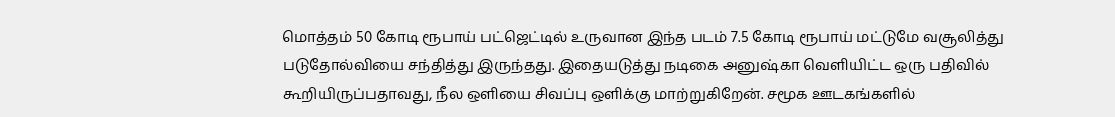மொத்தம் 50 கோடி ரூபாய் பட்ஜெட்டில் உருவான இந்த படம் 7.5 கோடி ரூபாய் மட்டுமே வசூலித்து படுதோல்வியை சந்தித்து இருந்தது. இதையடுத்து நடிகை அனுஷ்கா வெளியிட்ட ஒரு பதிவில் கூறியிருப்பதாவது, நீல ஒளியை சிவப்பு ஒளிக்கு மாற்றுகிறேன். சமூக ஊடகங்களில்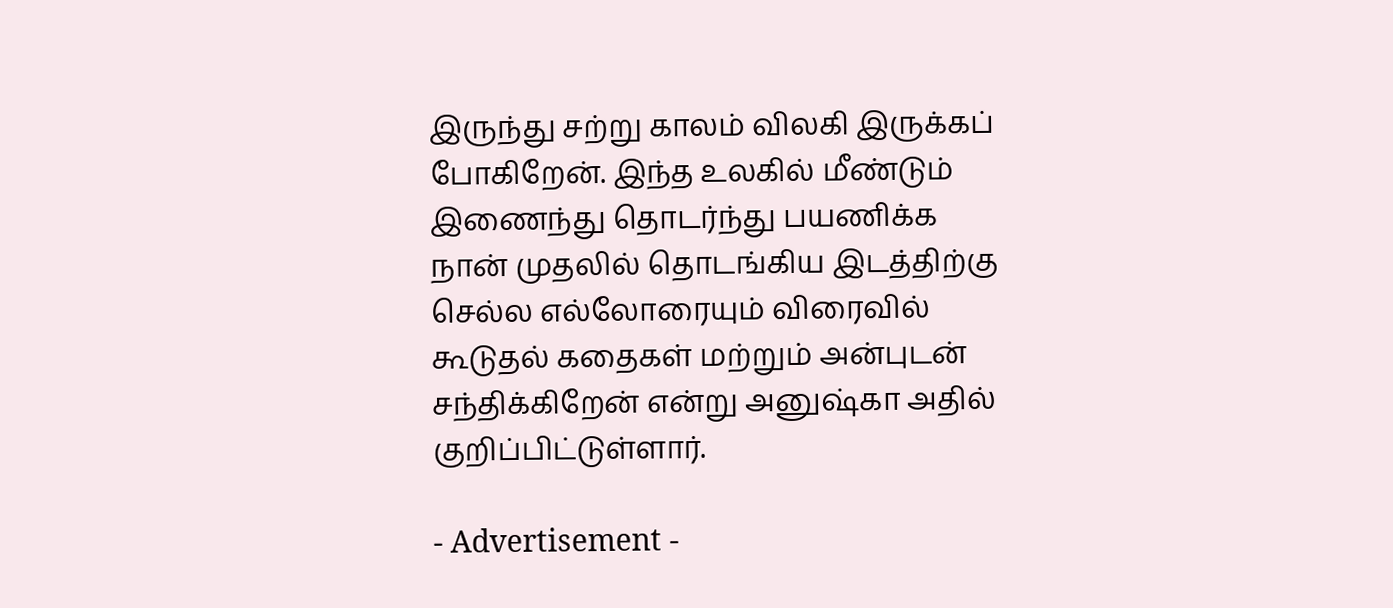இருந்து சற்று காலம் விலகி இருக்கப் போகிறேன். இந்த உலகில் மீண்டும் இணைந்து தொடர்ந்து பயணிக்க நான் முதலில் தொடங்கிய இடத்திற்கு செல்ல எல்லோரையும் விரைவில் கூடுதல் கதைகள் மற்றும் அன்புடன் சந்திக்கிறேன் என்று அனுஷ்கா அதில் குறிப்பிட்டுள்ளார்.

- Advertisement -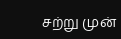சற்று முன்